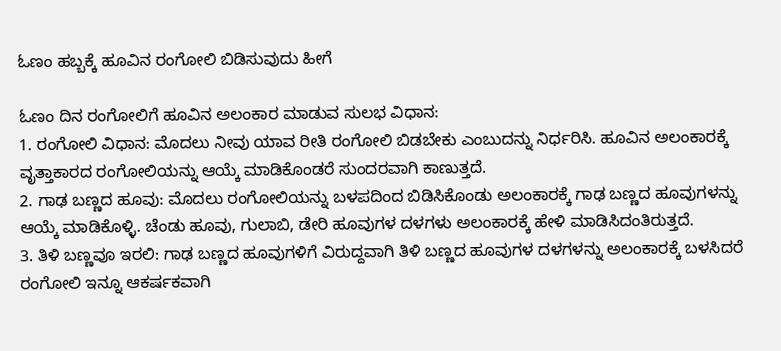ಓಣಂ ಹಬ್ಬಕ್ಕೆ ಹೂವಿನ ರಂಗೋಲಿ ಬಿಡಿಸುವುದು ಹೀಗೆ

ಓಣಂ ದಿನ ರಂಗೋಲಿಗೆ ಹೂವಿನ ಅಲಂಕಾರ ಮಾಡುವ ಸುಲಭ ವಿಧಾನ:
1. ರಂಗೋಲಿ ವಿಧಾನ: ಮೊದಲು ನೀವು ಯಾವ ರೀತಿ ರಂಗೋಲಿ ಬಿಡಬೇಕು ಎಂಬುದನ್ನು ನಿರ್ಧರಿಸಿ. ಹೂವಿನ ಅಲಂಕಾರಕ್ಕೆ ವೃತ್ತಾಕಾರದ ರಂಗೋಲಿಯನ್ನು ಆಯ್ಕೆ ಮಾಡಿಕೊಂಡರೆ ಸುಂದರವಾಗಿ ಕಾಣುತ್ತದೆ.
2. ಗಾಢ ಬಣ್ಣದ ಹೂವು: ಮೊದಲು ರಂಗೋಲಿಯನ್ನು ಬಳಪದಿಂದ ಬಿಡಿಸಿಕೊಂಡು ಅಲಂಕಾರಕ್ಕೆ ಗಾಢ ಬಣ್ಣದ ಹೂವುಗಳನ್ನು ಆಯ್ಕೆ ಮಾಡಿಕೊಳ್ಳಿ. ಚೆಂಡು ಹೂವು, ಗುಲಾಬಿ, ಡೇರಿ ಹೂವುಗಳ ದಳಗಳು ಅಲಂಕಾರಕ್ಕೆ ಹೇಳಿ ಮಾಡಿಸಿದಂತಿರುತ್ತದೆ.
3. ತಿಳಿ ಬಣ್ಣವೂ ಇರಲಿ: ಗಾಢ ಬಣ್ಣದ ಹೂವುಗಳಿಗೆ ವಿರುದ್ದವಾಗಿ ತಿಳಿ ಬಣ್ಣದ ಹೂವುಗಳ ದಳಗಳನ್ನು ಅಲಂಕಾರಕ್ಕೆ ಬಳಸಿದರೆ ರಂಗೋಲಿ ಇನ್ನೂ ಆಕರ್ಷಕವಾಗಿ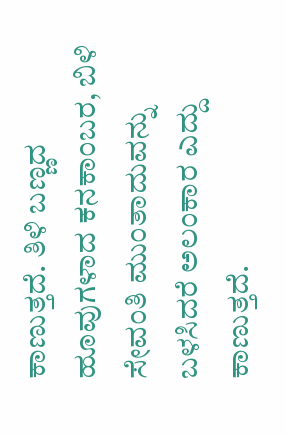ಕಾಣುತ್ತದೆ. ತಿಳಿ ಬಣ್ಣದ ಹೂವುಗಳಾದ ಕನಕಾಂಬರ, ಬಿಳಿ ಸೇವಂತಿ ಮುಂತಾದುವನ್ನು ಬಳಸಿದರೆ ಅಲಂಕಾರ ಎದ್ದು ಕಾಣುತ್ತದೆ.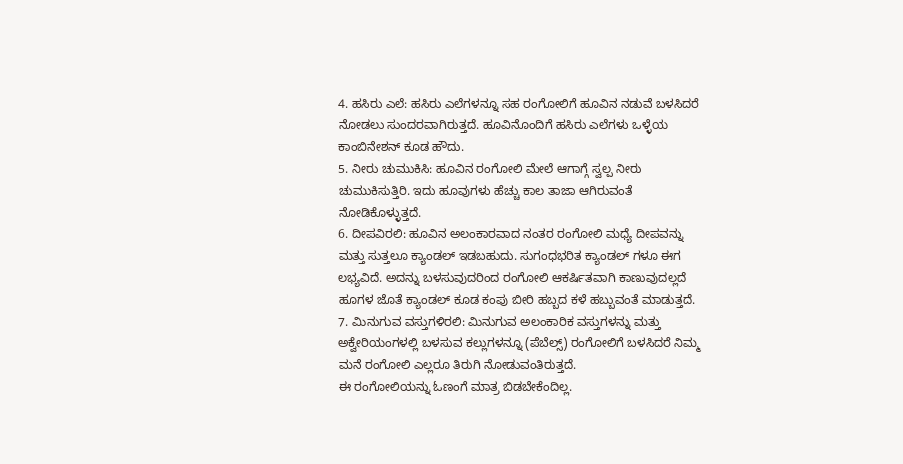4. ಹಸಿರು ಎಲೆ: ಹಸಿರು ಎಲೆಗಳನ್ನೂ ಸಹ ರಂಗೋಲಿಗೆ ಹೂವಿನ ನಡುವೆ ಬಳಸಿದರೆ ನೋಡಲು ಸುಂದರವಾಗಿರುತ್ತದೆ. ಹೂವಿನೊಂದಿಗೆ ಹಸಿರು ಎಲೆಗಳು ಒಳ್ಳೆಯ ಕಾಂಬಿನೇಶನ್ ಕೂಡ ಹೌದು.
5. ನೀರು ಚುಮುಕಿಸಿ: ಹೂವಿನ ರಂಗೋಲಿ ಮೇಲೆ ಆಗಾಗ್ಗೆ ಸ್ವಲ್ಪ ನೀರು ಚುಮುಕಿಸುತ್ತಿರಿ. ಇದು ಹೂವುಗಳು ಹೆಚ್ಚು ಕಾಲ ತಾಜಾ ಆಗಿರುವಂತೆ ನೋಡಿಕೊಳ್ಳುತ್ತದೆ.
6. ದೀಪವಿರಲಿ: ಹೂವಿನ ಅಲಂಕಾರವಾದ ನಂತರ ರಂಗೋಲಿ ಮಧ್ಯೆ ದೀಪವನ್ನು ಮತ್ತು ಸುತ್ತಲೂ ಕ್ಯಾಂಡಲ್ ಇಡಬಹುದು. ಸುಗಂಧಭರಿತ ಕ್ಯಾಂಡಲ್ ಗಳೂ ಈಗ ಲಭ್ಯವಿದೆ. ಅದನ್ನು ಬಳಸುವುದರಿಂದ ರಂಗೋಲಿ ಆಕರ್ಷಿತವಾಗಿ ಕಾಣುವುದಲ್ಲದೆ ಹೂಗಳ ಜೊತೆ ಕ್ಯಾಂಡಲ್ ಕೂಡ ಕಂಪು ಬೀರಿ ಹಬ್ಬದ ಕಳೆ ಹಬ್ಬುವಂತೆ ಮಾಡುತ್ತದೆ.
7. ಮಿನುಗುವ ವಸ್ತುಗಳಿರಲಿ: ಮಿನುಗುವ ಅಲಂಕಾರಿಕ ವಸ್ತುಗಳನ್ನು ಮತ್ತು ಅಕ್ವೇರಿಯಂಗಳಲ್ಲಿ ಬಳಸುವ ಕಲ್ಲುಗಳನ್ನೂ (ಪೆಬೆಲ್ಸ್) ರಂಗೋಲಿಗೆ ಬಳಸಿದರೆ ನಿಮ್ಮ ಮನೆ ರಂಗೋಲಿ ಎಲ್ಲರೂ ತಿರುಗಿ ನೋಡುವಂತಿರುತ್ತದೆ.
ಈ ರಂಗೋಲಿಯನ್ನು ಓಣಂಗೆ ಮಾತ್ರ ಬಿಡಬೇಕೆಂದಿಲ್ಲ.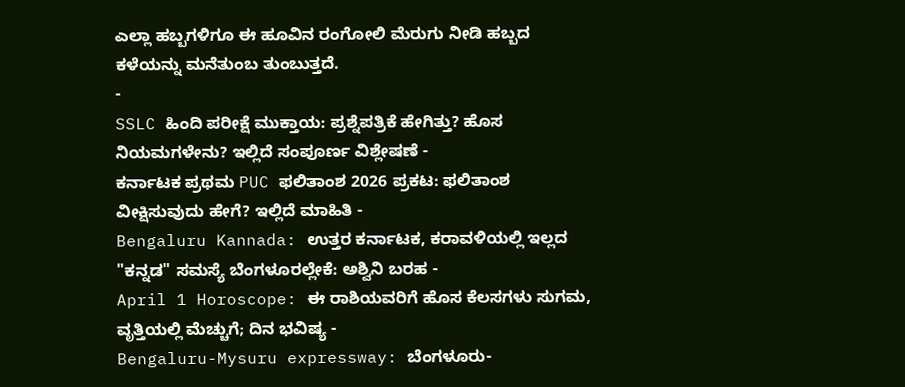ಎಲ್ಲಾ ಹಬ್ಬಗಳಿಗೂ ಈ ಹೂವಿನ ರಂಗೋಲಿ ಮೆರುಗು ನೀಡಿ ಹಬ್ಬದ ಕಳೆಯನ್ನು ಮನೆತುಂಬ ತುಂಬುತ್ತದೆ.
-
SSLC ಹಿಂದಿ ಪರೀಕ್ಷೆ ಮುಕ್ತಾಯ: ಪ್ರಶ್ನೆಪತ್ರಿಕೆ ಹೇಗಿತ್ತು? ಹೊಸ ನಿಯಮಗಳೇನು? ಇಲ್ಲಿದೆ ಸಂಪೂರ್ಣ ವಿಶ್ಲೇಷಣೆ -
ಕರ್ನಾಟಕ ಪ್ರಥಮ PUC ಫಲಿತಾಂಶ 2026 ಪ್ರಕಟ: ಫಲಿತಾಂಶ ವೀಕ್ಷಿಸುವುದು ಹೇಗೆ? ಇಲ್ಲಿದೆ ಮಾಹಿತಿ -
Bengaluru Kannada: ಉತ್ತರ ಕರ್ನಾಟಕ, ಕರಾವಳಿಯಲ್ಲಿ ಇಲ್ಲದ "ಕನ್ನಡ" ಸಮಸ್ಯೆ ಬೆಂಗಳೂರಲ್ಲೇಕೆ: ಅಶ್ವಿನಿ ಬರಹ -
April 1 Horoscope: ಈ ರಾಶಿಯವರಿಗೆ ಹೊಸ ಕೆಲಸಗಳು ಸುಗಮ, ವೃತ್ತಿಯಲ್ಲಿ ಮೆಚ್ಚುಗೆ; ದಿನ ಭವಿಷ್ಯ -
Bengaluru-Mysuru expressway: ಬೆಂಗಳೂರು-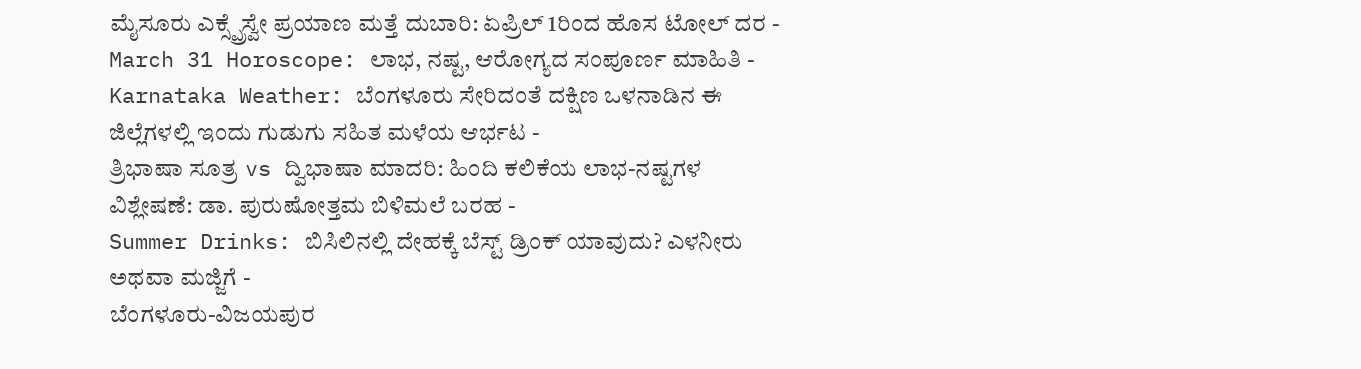ಮೈಸೂರು ಎಕ್ಸ್ಪ್ರೆಸ್ವೇ ಪ್ರಯಾಣ ಮತ್ತೆ ದುಬಾರಿ: ಏಪ್ರಿಲ್ 1ರಿಂದ ಹೊಸ ಟೋಲ್ ದರ -
March 31 Horoscope: ಲಾಭ, ನಷ್ಟ, ಆರೋಗ್ಯದ ಸಂಪೂರ್ಣ ಮಾಹಿತಿ -
Karnataka Weather: ಬೆಂಗಳೂರು ಸೇರಿದಂತೆ ದಕ್ಷಿಣ ಒಳನಾಡಿನ ಈ ಜಿಲ್ಲೆಗಳಲ್ಲಿ ಇಂದು ಗುಡುಗು ಸಹಿತ ಮಳೆಯ ಆರ್ಭಟ -
ತ್ರಿಭಾಷಾ ಸೂತ್ರ vs ದ್ವಿಭಾಷಾ ಮಾದರಿ: ಹಿಂದಿ ಕಲಿಕೆಯ ಲಾಭ-ನಷ್ಟಗಳ ವಿಶ್ಲೇಷಣೆ: ಡಾ. ಪುರುಷೋತ್ತಮ ಬಿಳಿಮಲೆ ಬರಹ -
Summer Drinks: ಬಿಸಿಲಿನಲ್ಲಿ ದೇಹಕ್ಕೆ ಬೆಸ್ಟ್ ಡ್ರಿಂಕ್ ಯಾವುದು? ಎಳನೀರು ಅಥವಾ ಮಜ್ಜಿಗೆ -
ಬೆಂಗಳೂರು-ವಿಜಯಪುರ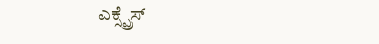ಎಕ್ಸ್ಪ್ರೆಸ್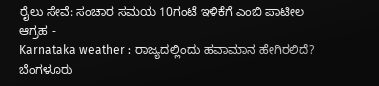ರೈಲು ಸೇವೆ: ಸಂಚಾರ ಸಮಯ 10ಗಂಟೆ ಇಳಿಕೆಗೆ ಎಂಬಿ ಪಾಟೀಲ ಆಗ್ರಹ -
Karnataka weather : ರಾಜ್ಯದಲ್ಲಿಂದು ಹವಾಮಾನ ಹೇಗಿರಲಿದೆ? ಬೆಂಗಳೂರು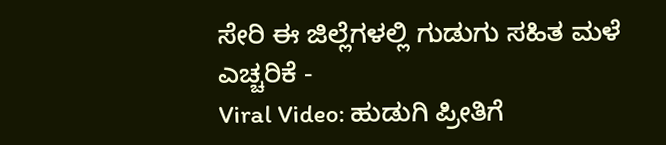ಸೇರಿ ಈ ಜಿಲ್ಲೆಗಳಲ್ಲಿ ಗುಡುಗು ಸಹಿತ ಮಳೆ ಎಚ್ಚರಿಕೆ -
Viral Video: ಹುಡುಗಿ ಪ್ರೀತಿಗೆ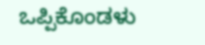ಒಪ್ಪಿಕೊಂಡಳು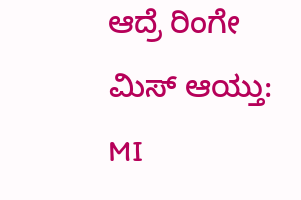ಆದ್ರೆ ರಿಂಗೇ ಮಿಸ್ ಆಯ್ತು: MI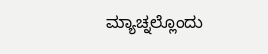ಮ್ಯಾಚ್ನಲ್ಲೊಂದು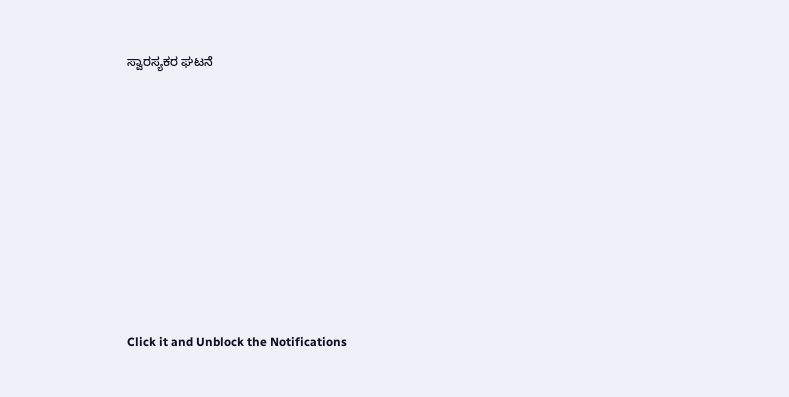ಸ್ವಾರಸ್ಯಕರ ಘಟನೆ












Click it and Unblock the Notifications